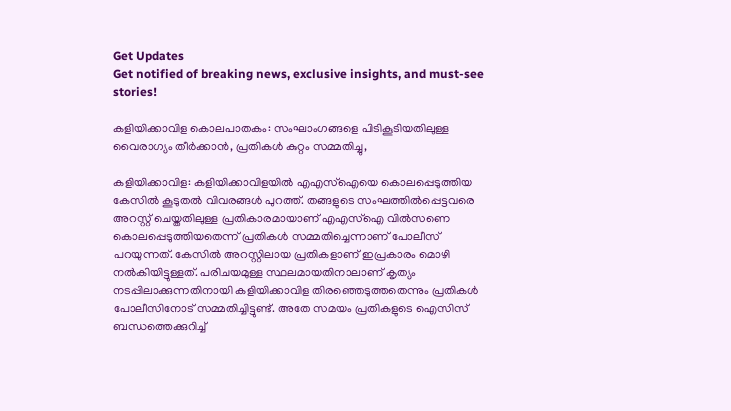Get Updates
Get notified of breaking news, exclusive insights, and must-see stories!

കളിയിക്കാവിള കൊലപാതകം: സംഘാംഗങ്ങളെ പിടികൂടിയതിലുള്ള വൈരാഗ്യം തീർക്കാൻ, പ്രതികൾ കുറ്റം സമ്മതിച്ചു,

കളിയിക്കാവിള: കളിയിക്കാവിളയിൽ എഎസ്ഐയെ കൊലപ്പെടുത്തിയ കേസിൽ കൂടുതൽ വിവരങ്ങൾ പുറത്ത്. തങ്ങളുടെ സംഘത്തിൽപ്പെട്ടവരെ അറസ്റ്റ് ചെയ്തതിലുള്ള പ്രതികാരമായാണ് എഎസ്ഐ വിൽസണെ കൊലപ്പെടുത്തിയതെന്ന് പ്രതികൾ സമ്മതിച്ചെന്നാണ് പോലീസ് പറയുന്നത്. കേസിൽ അറസ്റ്റിലായ പ്രതികളാണ് ഇപ്രകാരം മൊഴി നൽകിയിട്ടുള്ളത്. പരിചയമുള്ള സ്ഥലമായതിനാലാണ് കൃത്യം നടപ്പിലാക്കുന്നതിനായി കളിയിക്കാവിള തിരഞ്ഞെടുത്തതെന്നും പ്രതികൾ പോലീസിനോട് സമ്മതിച്ചിട്ടുണ്ട്. അതേ സമയം പ്രതികളുടെ ഐസിസ് ബന്ധത്തെക്കുറിച്ച്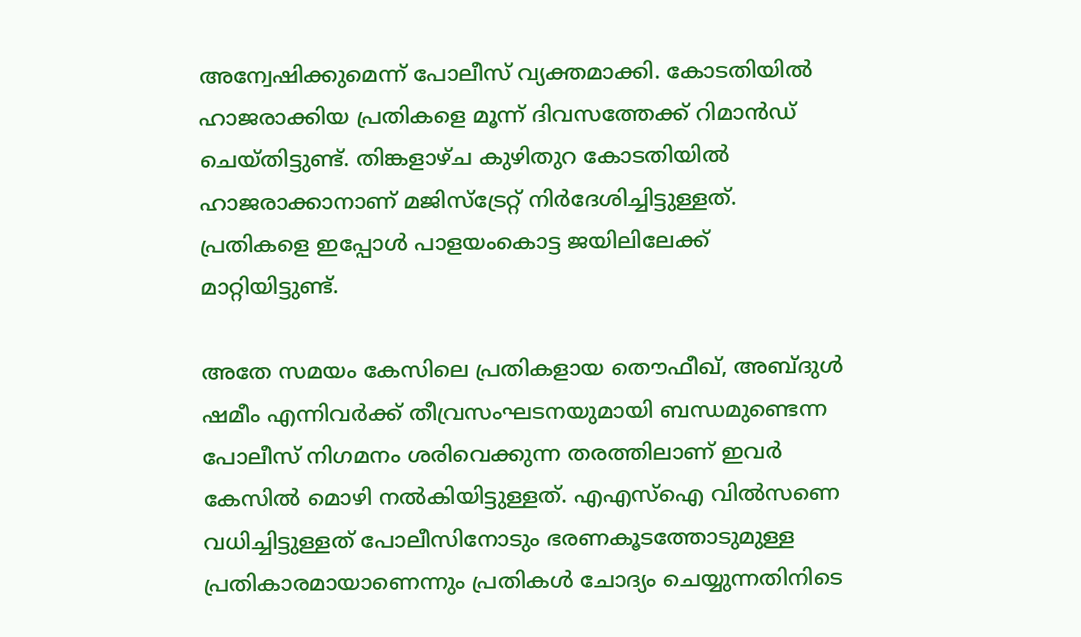അന്വേഷിക്കുമെന്ന് പോലീസ് വ്യക്തമാക്കി. കോടതിയിൽ ഹാജരാക്കിയ പ്രതികളെ മൂന്ന് ദിവസത്തേക്ക് റിമാൻഡ് ചെയ്തിട്ടുണ്ട്. തിങ്കളാഴ്ച കുഴിതുറ കോടതിയിൽ ഹാജരാക്കാനാണ് മജിസ്ട്രേറ്റ് നിർദേശിച്ചിട്ടുള്ളത്. പ്രതികളെ ഇപ്പോൾ പാളയംകൊട്ട ജയിലിലേക്ക് മാറ്റിയിട്ടുണ്ട്.

അതേ സമയം കേസിലെ പ്രതികളായ തൌഫീഖ്, അബ്ദുൾ ഷമീം എന്നിവർക്ക് തീവ്രസംഘടനയുമായി ബന്ധമുണ്ടെന്ന പോലീസ് നിഗമനം ശരിവെക്കുന്ന തരത്തിലാണ് ഇവർ കേസിൽ മൊഴി നൽകിയിട്ടുള്ളത്. എഎസ്ഐ വിൽസണെ വധിച്ചിട്ടുള്ളത് പോലീസിനോടും ഭരണകൂടത്തോടുമുള്ള പ്രതികാരമായാണെന്നും പ്രതികൾ ചോദ്യം ചെയ്യുന്നതിനിടെ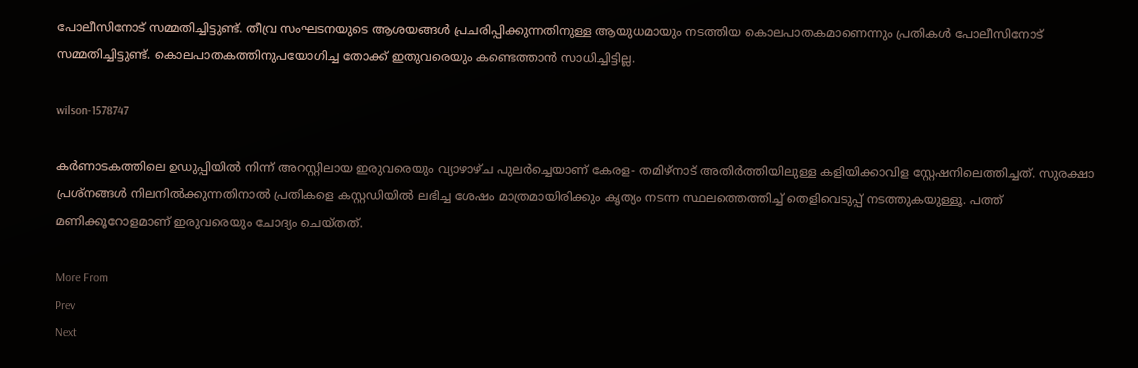പോലീസിനോട് സമ്മതിച്ചിട്ടുണ്ട്. തീവ്ര സംഘടനയുടെ ആശയങ്ങൾ പ്രചരിപ്പിക്കുന്നതിനുള്ള ആയുധമായും നടത്തിയ കൊലപാതകമാണെന്നും പ്രതികൾ പോലീസിനോട് സമ്മതിച്ചിട്ടുണ്ട്. കൊലപാതകത്തിനുപയോഗിച്ച തോക്ക് ഇതുവരെയും കണ്ടെത്താൻ സാധിച്ചിട്ടില്ല.

wilson-1578747

കർണാടകത്തിലെ ഉഡുപ്പിയിൽ നിന്ന് അറസ്റ്റിലായ ഇരുവരെയും വ്യാഴാഴ്ച പുലർച്ചെയാണ് കേരള- തമിഴ്നാട് അതിർത്തിയിലുള്ള കളിയിക്കാവിള സ്റ്റേഷനിലെത്തിച്ചത്. സുരക്ഷാ പ്രശ്നങ്ങൾ നിലനിൽക്കുന്നതിനാൽ പ്രതികളെ കസ്റ്റഡിയിൽ ലഭിച്ച ശേഷം മാത്രമായിരിക്കും കൃത്യം നടന്ന സ്ഥലത്തെത്തിച്ച് തെളിവെടുപ്പ് നടത്തുകയുള്ളൂ. പത്ത് മണിക്കൂറോളമാണ് ഇരുവരെയും ചോദ്യം ചെയ്തത്.

More From
Prev
Next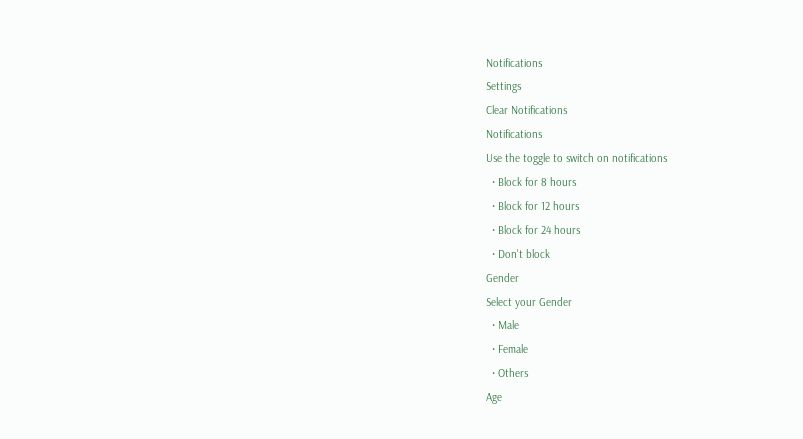Notifications
Settings
Clear Notifications
Notifications
Use the toggle to switch on notifications
  • Block for 8 hours
  • Block for 12 hours
  • Block for 24 hours
  • Don't block
Gender
Select your Gender
  • Male
  • Female
  • Others
Age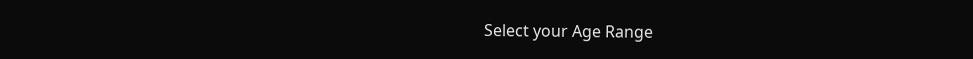Select your Age Range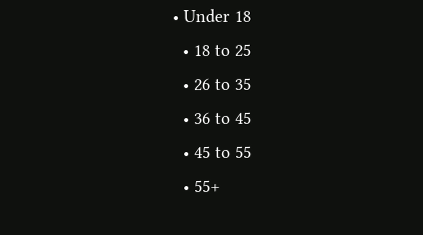• Under 18
  • 18 to 25
  • 26 to 35
  • 36 to 45
  • 45 to 55
  • 55+